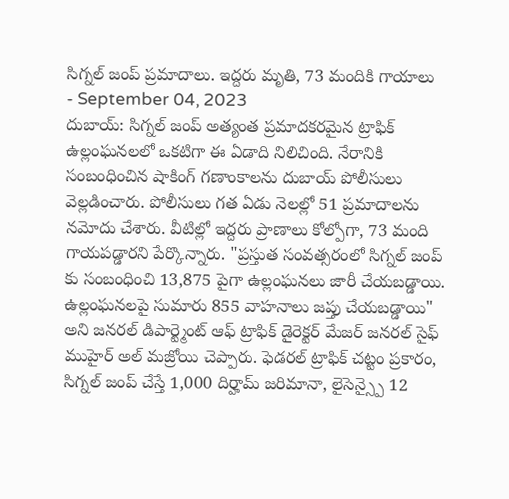సిగ్నల్ జంప్ ప్రమాదాలు. ఇద్దరు మృతి, 73 మందికి గాయాలు
- September 04, 2023
దుబాయ్: సిగ్నల్ జంప్ అత్యంత ప్రమాదకరమైన ట్రాఫిక్ ఉల్లంఘనలలో ఒకటిగా ఈ ఏడాది నిలిచింది. నేరానికి సంబంధించిన షాకింగ్ గణాంకాలను దుబాయ్ పోలీసులు వెల్లడించారు. పోలీసులు గత ఏడు నెలల్లో 51 ప్రమాదాలను నమోదు చేశారు. వీటిల్లో ఇద్దరు ప్రాణాలు కోల్పోగా, 73 మంది గాయపడ్డారని పేర్కొన్నారు. "ప్రస్తుత సంవత్సరంలో సిగ్నల్ జంప్ కు సంబంధించి 13,875 పైగా ఉల్లంఘనలు జారీ చేయబడ్డాయి. ఉల్లంఘనలపై సుమారు 855 వాహనాలు జప్తు చేయబడ్డాయి" అని జనరల్ డిపార్ట్మెంట్ ఆఫ్ ట్రాఫిక్ డైరెక్టర్ మేజర్ జనరల్ సైఫ్ ముహైర్ అల్ మజ్రోయి చెప్పారు. ఫెడరల్ ట్రాఫిక్ చట్టం ప్రకారం, సిగ్నల్ జంప్ చేస్తే 1,000 దిర్హామ్ జరిమానా, లైసెన్స్పై 12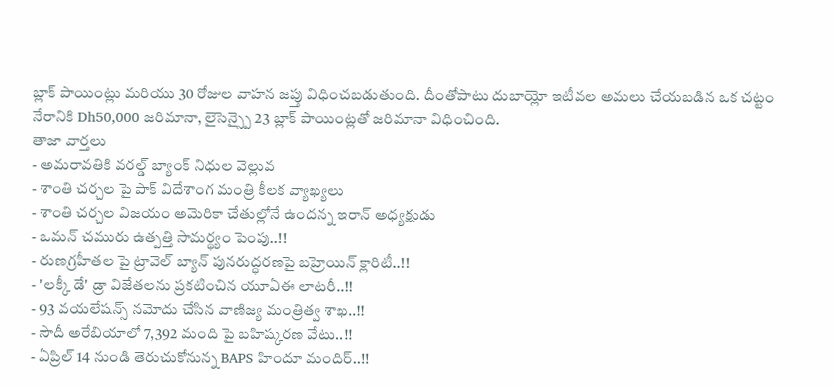బ్లాక్ పాయింట్లు మరియు 30 రోజుల వాహన జప్తు విధించబడుతుంది. దీంతోపాటు దుబాయ్లో ఇటీవల అమలు చేయబడిన ఒక చట్టం నేరానికి Dh50,000 జరిమానా, లైసెన్స్పై 23 బ్లాక్ పాయింట్లతో జరిమానా విధించింది.
తాజా వార్తలు
- అమరావతికి వరల్డ్ బ్యాంక్ నిధుల వెల్లువ
- శాంతి చర్చల పై పాక్ విదేశాంగ మంత్రి కీలక వ్యాఖ్యలు
- శాంతి చర్చల విజయం అమెరికా చేతుల్లోనే ఉందన్న ఇరాన్ అధ్యక్షుడు
- ఒమన్ చమురు ఉత్పత్తి సామర్థ్యం పెంపు..!!
- రుణగ్రహీతల పై ట్రావెల్ బ్యాన్ పునరుద్ధరణపై బహ్రెయిన్ క్లారిటీ..!!
- 'లక్కీ డే' డ్రా విజేతలను ప్రకటించిన యూఏఈ లాటరీ..!!
- 93 వయలేషన్స్ నమోదు చేసిన వాణిజ్య మంత్రిత్వ శాఖ..!!
- సౌదీ అరేబియాలో 7,392 మంది పై బహిష్కరణ వేటు..!!
- ఏప్రిల్ 14 నుండి తెరుచుకోనున్న BAPS హిందూ మందిర్..!!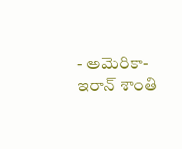- అమెరికా-ఇరాన్ శాంతి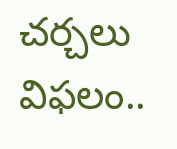చర్చలు విఫలం..